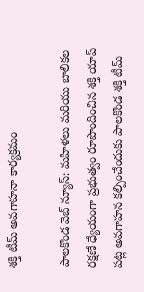శక్తి టీమ్ అవగాహనా కార్యక్రమం

పాలకొండ వెబ్ న్యూస్: మహిళలు మరియు బాలికల రక్షణే ధ్యేయంగా ప్రభుత్వం రూపొందించిన శక్తి యాప్ పట్ల అవగాహన కల్పించేందుకు పాలకొండ శక్తి టీమ్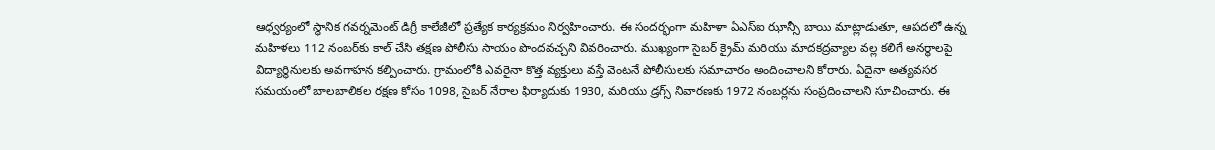ఆధ్వర్యంలో స్థానిక గవర్నమెంట్ డిగ్రీ కాలేజీలో ప్రత్యేక కార్యక్రమం నిర్వహించారు. ఈ సందర్భంగా మహిళా ఏఎస్ఐ ఝాన్సీ బాయి మాట్లాడుతూ, ఆపదలో ఉన్న మహిళలు 112 నంబర్‌కు కాల్ చేసి తక్షణ పోలీసు సాయం పొందవచ్చని వివరించారు. ముఖ్యంగా సైబర్ క్రైమ్ మరియు మాదకద్రవ్యాల వల్ల కలిగే అనర్థాలపై విద్యార్థినులకు అవగాహన కల్పించారు. గ్రామంలోకి ఎవరైనా కొత్త వ్యక్తులు వస్తే వెంటనే పోలీసులకు సమాచారం అందించాలని కోరారు. ఏదైనా అత్యవసర సమయంలో బాలబాలికల రక్షణ కోసం 1098, సైబర్ నేరాల ఫిర్యాదుకు 1930, మరియు డ్రగ్స్ నివారణకు 1972 నంబర్లను సంప్రదించాలని సూచించారు. ఈ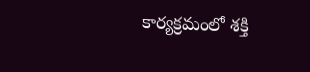కార్యక్రమంలో శక్తి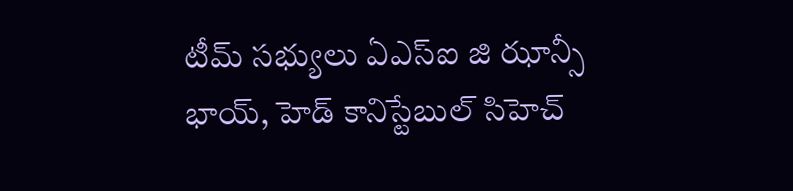టీమ్ సభ్యులు ఏఎస్ఐ జి ఝాన్సీ భాయ్, హెడ్ కానిస్టేబుల్ సిహెచ్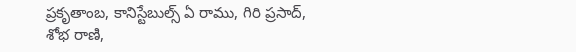ప్రకృతాంబ, కానిస్టేబుల్స్ ఏ రాము, గిరి ప్రసాద్, శోభ రాణి,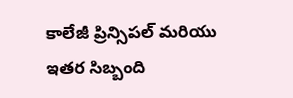కాలేజీ ప్రిన్సిపల్ మరియు ఇతర సిబ్బంది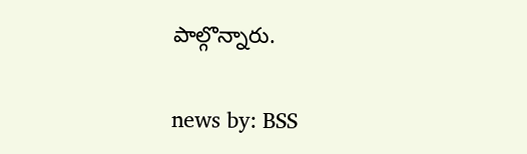పాల్గొన్నారు.

news by: BSS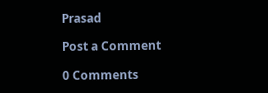Prasad

Post a Comment

0 Comments